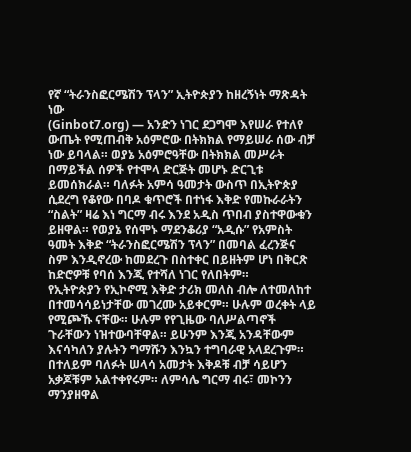የኛ “ትራንስፎርሜሽን ፕላን” ኢትዮጵያን ከዘረኝነት ማጽዳት ነው
(Ginbot7.org) — አንድን ነገር ደጋግሞ እየሠራ የተለየ ውጤት የሚጠብቅ አዕምሮው በትክክል የማይሠራ ሰው ብቻ ነው ይባላል። ወያኔ አዕምሮዓቸው በትክክል መሥራት በማይችል ሰዎች የተሞላ ድርጅት መሆኑ ድርጊቱ ይመሰክራል። ባለፉት አምሳ ዓመታት ውስጥ በኢትዮጵያ ሲደረግ የቆየው በባዶ ቁጥሮች በተነፋ እቅድ የመኩራራትን “ስልት” ዛሬ እነ ግርማ ብሩ እንደ አዲስ ጥበብ ያስተዋውቁን ይዘዋል። የወያኔ የሰሞኑ ማደንቆሪያ “አዲሱ” የአምስት ዓመት እቅድ “ትራንስፎርሜሽን ፕላን” በመባል ፈረንጅና ስም እንዲኖረው ከመደረጉ በስተቀር በይዘትም ሆነ በቅርጽ ከድሮዎቹ የባሰ እንጂ የተሻለ ነገር የለበትም።
የኢትዮጵያን የኢኮኖሚ እቅድ ታሪክ መለስ ብሎ ለተመለከተ በተመሳሳይነታቸው መገረሙ አይቀርም። ሁሉም ወረቀት ላይ የሚጮኹ ናቸው። ሁሉም የየጊዜው ባለሥልጣኖች ጉራቸውን ነዝተውባቸዋል። ይሁንም እንጂ አንዳቸውም እናሳካለን ያሉትን ግማሹን እንኳን ተግባራዊ አላደረጉም። በተለይም ባለፉት ሠላሳ አመታት እቅዶቹ ብቻ ሳይሆን አቃጆቹም አልተቀየሩም። ለምሳሌ ግርማ ብሩ፣ መኮንን ማንያዘዋል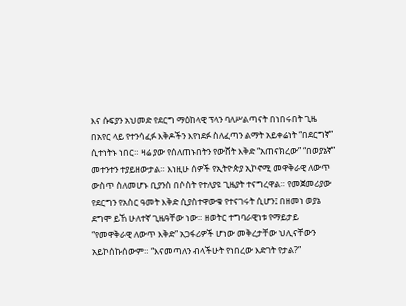እና ሱፍያን አህመድ የደርግ ማዕከላዊ ፕላን ባለሥልጣናት በነበሩበት ጊዜ በአየር ላይ የተንሳፈፉ እቅዶችን እየነደፉ ስለፈጣን ልማት አይቀሬነት “በደርግኛ” ሲተነትኑ ነበር። ዛሬ ያው የሰለጠኑበትን የውሸት እቅድ “አጠናክረው” “በወያኔኛ” መተንተን ተያይዘውታል። እነዚሁ ሰዎች የኢትዮጵያ ኢኮኖሚ መዋቅራዊ ለውጥ ውስጥ ስለመሆኑ ቢያንስ በሶስት የተለያዩ ጊዜያት ተናግረዋል። የመጀመሪያው የደርግን የአስር ዓመት እቅድ ሲያስተዋውቁ የተናገሩት ሲሆን፤ በዘመነ ወያኔ ደግሞ ይኸ ሁለተኛ ጊዜዓቸው ነው። ዘወትር ተግባራዊነቱ የማይታይ “የመዋቅራዊ ለውጥ እቅድ” አጋፋሪዎች ሆነው መቅረታቸው ህሊናቸውን አይኮሰኩሰውም። “እናመጣለን ብላችሁት የነበረው እድገት የታል?”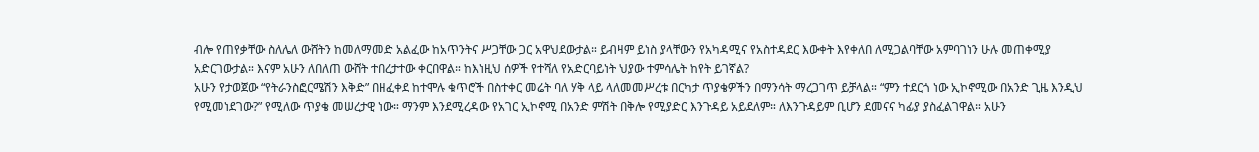ብሎ የጠየቃቸው ስለሌለ ውሸትን ከመለማመድ አልፈው ከአጥንትና ሥጋቸው ጋር አዋህደውታል። ይብዛም ይነስ ያላቸውን የአካዳሚና የአስተዳደር እውቀት እየቀለበ ለሚጋልባቸው አምባገነን ሁሉ መጠቀሚያ አድርገውታል። እናም አሁን ለበለጠ ውሸት ተበረታተው ቀርበዋል። ከእነዚህ ሰዎች የተሻለ የአድርባይነት ህያው ተምሳሌት ከየት ይገኛል?
አሁን የታወጀው “የትራንስፎርሜሽን እቅድ” በዘፈቀደ ከተሞሉ ቁጥሮች በስተቀር መሬት ባለ ሃቅ ላይ ላለመመሥረቱ በርካታ ጥያቄዎችን በማንሳት ማረጋገጥ ይቻላል። “ምን ተደርጎ ነው ኢኮኖሚው በአንድ ጊዜ እንዲህ የሚመነደገው?” የሚለው ጥያቄ መሠረታዊ ነው። ማንም እንደሚረዳው የአገር ኢኮኖሚ በአንድ ምሽት በቅሎ የሚያድር እንጉዳይ አይደለም። ለእንጉዳይም ቢሆን ደመናና ካፊያ ያስፈልገዋል። አሁን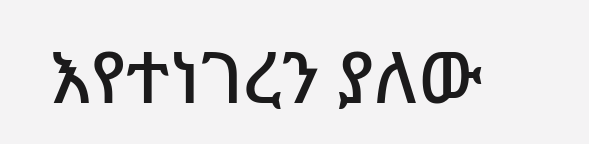እየተነገረን ያለው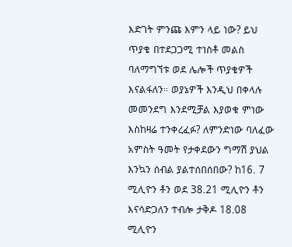እድገት ምንጩ እምን ላይ ነው? ይህ ጥያቄ በተደጋጋሚ ተነስቶ መልስ ባለማግኘቱ ወደ ሌሎች ጥያቄዎች እናልፋለን። ወያኔዎች እንዲህ በቀላሉ መመንደግ እንደሚቻል እያወቁ ምነው እስከዛሬ ተንቀረፈፉ? ለምንድነው ባለፈው አምስት ዓመት የታቀደውን ግማሽ ያህል እንኳን ሰብል ያልተሰበሰበው? ከ16. 7 ሚሊዮን ቶን ወደ 38.21 ሚሊዮን ቶን እናሳድጋለን ተብሎ ታቅዶ 18.08 ሚሊዮን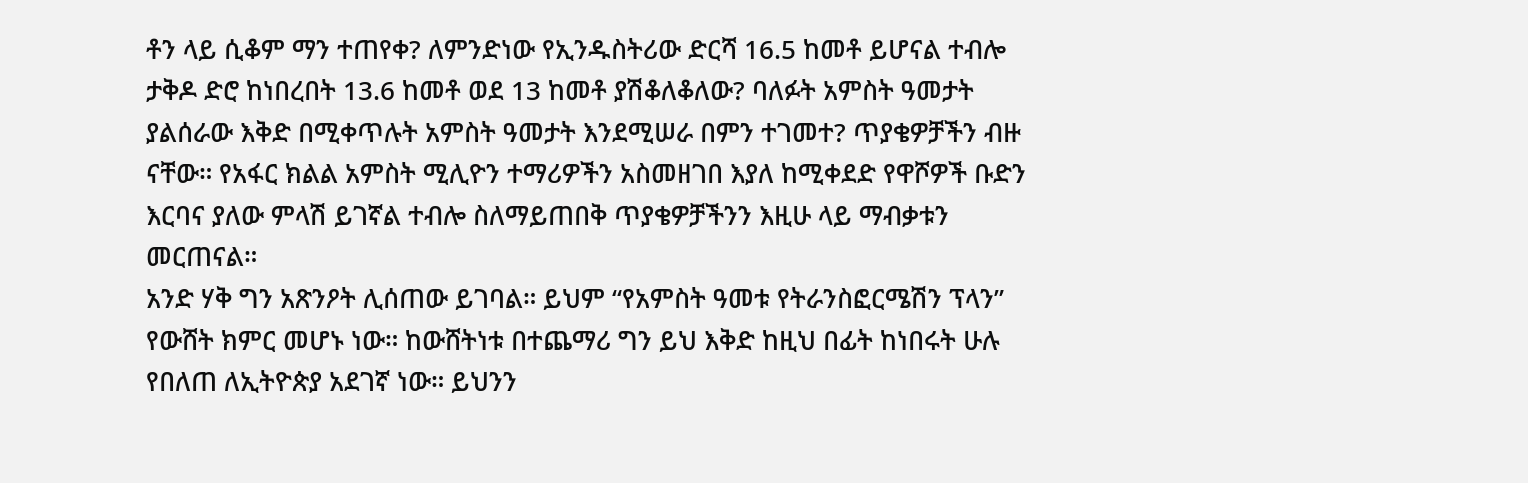ቶን ላይ ሲቆም ማን ተጠየቀ? ለምንድነው የኢንዱስትሪው ድርሻ 16.5 ከመቶ ይሆናል ተብሎ ታቅዶ ድሮ ከነበረበት 13.6 ከመቶ ወደ 13 ከመቶ ያሽቆለቆለው? ባለፉት አምስት ዓመታት ያልሰራው እቅድ በሚቀጥሉት አምስት ዓመታት እንደሚሠራ በምን ተገመተ? ጥያቄዎቻችን ብዙ ናቸው። የአፋር ክልል አምስት ሚሊዮን ተማሪዎችን አስመዘገበ እያለ ከሚቀደድ የዋሾዎች ቡድን እርባና ያለው ምላሽ ይገኛል ተብሎ ስለማይጠበቅ ጥያቄዎቻችንን እዚሁ ላይ ማብቃቱን መርጠናል።
አንድ ሃቅ ግን አጽንዖት ሊሰጠው ይገባል። ይህም “የአምስት ዓመቱ የትራንስፎርሜሽን ፕላን” የውሸት ክምር መሆኑ ነው። ከውሸትነቱ በተጨማሪ ግን ይህ እቅድ ከዚህ በፊት ከነበሩት ሁሉ የበለጠ ለኢትዮጵያ አደገኛ ነው። ይህንን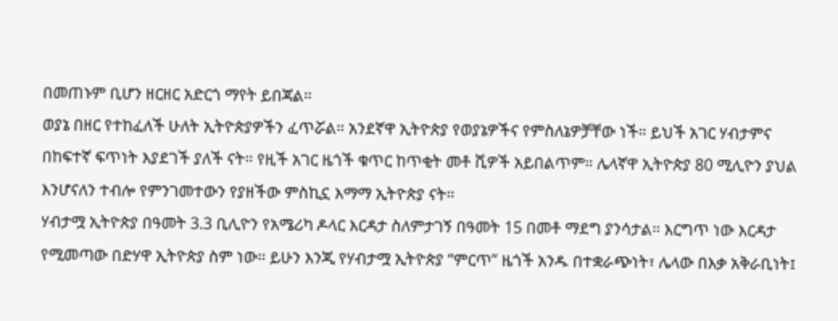በመጠኑም ቢሆን ዘርዘር አድርጎ ማየት ይበጃል።
ወያኔ በዘር የተከፈለች ሁለት ኢትዮጵያዎችን ፈጥሯል። አንደኛዋ ኢትዮጵያ የወያኔዎችና የምስለኔዎቻቸው ነች። ይህች አገር ሃብታምና በከፍተኛ ፍጥነት እያደገች ያለች ናት። የዚች አገር ዜጎች ቁጥር ከጥቂት መቶ ሺዎች አይበልጥም። ሌላኛዋ ኢትዮጵያ 80 ሚሊዮን ያህል እንሆናለን ተብሎ የምንገመተውን የያዘችው ምስኪኗ እማማ ኢትዮጵያ ናት።
ሃብታሟ ኢትዮጵያ በዓመት 3.3 ቢሊዮን የአሜሪካ ዶላር እርዳታ ስለምታገኝ በዓመት 15 በመቶ ማደግ ያንሳታል። እርግጥ ነው እርዳታ የሚመጣው በድሃዋ ኢትዮጵያ ስም ነው። ይሁን እንጂ የሃብታሟ ኢትዮጵያ “ምርጥ” ዜጎች አንዱ በተቋራጭነት፣ ሌላው በእቃ አቅራቢነት፤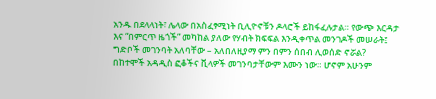አንዱ በደላላነት፣ ሌላው በአስፈፃሚነት ቢሊዮኖቹን ዶላሮች ይከፋፈሉታል። የውጭ እርዳታ እና “በምርጥ ዜጎች” መካከል ያለው የሃብት ክፍፍል እንዲቀጥል መንገዶች መሠራት፤ ግድቦች መገንባት አለባቸው – አለበለዚያማ ምን በምን ሰበብ ሊወሰድ ኖሯል?
በከተሞች አዳዲስ ፎቆችና ቪላዎች መገንባታቸውም እሙን ነው። ሆኖም አሁንም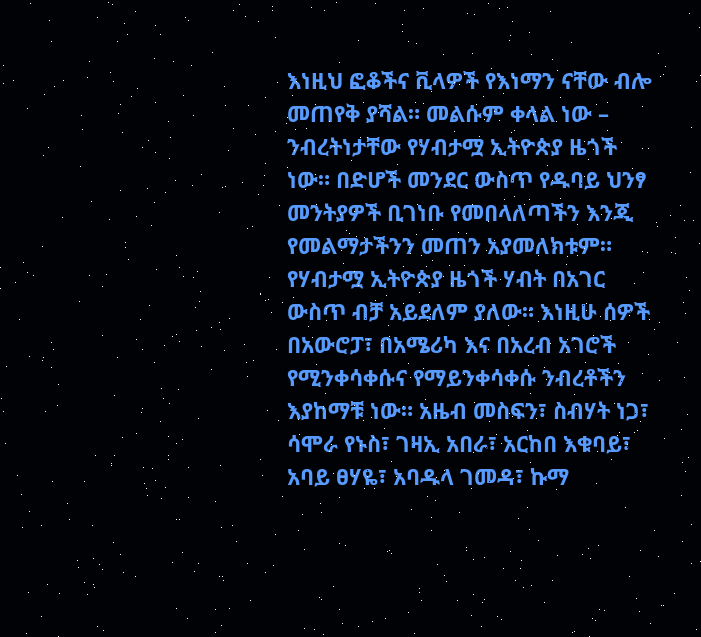እነዚህ ፎቆችና ቪላዎች የእነማን ናቸው ብሎ መጠየቅ ያሻል። መልሱም ቀላል ነው – ንብረትነታቸው የሃብታሟ ኢትዮጵያ ዜጎች ነው። በድሆች መንደር ውስጥ የዱባይ ህንፃ መንትያዎች ቢገነቡ የመበላለጣችን እንጂ የመልማታችንን መጠን አያመለክቱም።
የሃብታሟ ኢትዮጵያ ዜጎች ሃብት በአገር ውስጥ ብቻ አይደለም ያለው። እነዚሁ ሰዎች በአውሮፓ፣ በአሜሪካ እና በአረብ አገሮች የሚንቀሳቀሱና የማይንቀሳቀሱ ንብረቶችን እያከማቹ ነው። አዜብ መስፍን፣ ስብሃት ነጋ፣ ሳሞራ የኑስ፣ ገዛኢ አበራ፣ አርከበ እቁባይ፣ አባይ ፀሃዬ፣ አባዱላ ገመዳ፣ ኩማ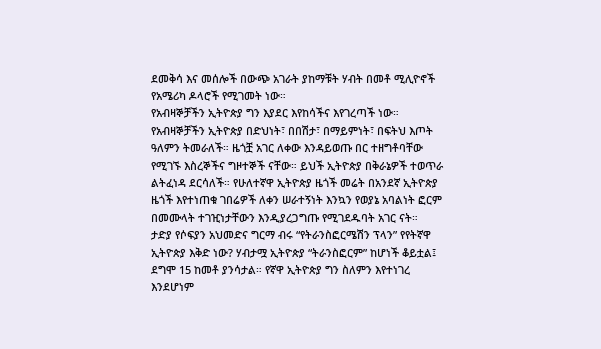ደመቅሳ እና መሰሎች በውጭ አገራት ያከማቹት ሃብት በመቶ ሚሊዮኖች የአሜሪካ ዶላሮች የሚገመት ነው።
የአብዛኞቻችን ኢትዮጵያ ግን እያደር እየከሳችና እየገረጣች ነው። የአብዛኞቻችን ኢትዮጵያ በድህነት፣ በበሽታ፣ በማይምነት፣ በፍትህ እጦት ዓለምን ትመራለች። ዜጎቿ አገር ለቀው እንዳይወጡ በር ተዘግቶባቸው የሚገኙ እስረኞችና ግዞተኞች ናቸው። ይህች ኢትዮጵያ በቅራኔዎች ተወጥራ ልትፈነዳ ደርሳለች። የሁለተኛዋ ኢትዮጵያ ዜጎች መሬት በአንደኛ ኢትዮጵያ ዜጎች እየተነጠቁ ገበሬዎች ለቀን ሠራተኝነት እንኳን የወያኔ አባልነት ፎርም በመሙላት ተገዢነታቸውን እንዲያረጋግጡ የሚገደዱባት አገር ናት።
ታድያ የሶፍያን አህመድና ግርማ ብሩ “የትራንስፎርሜሽን ፕላን” የየትኛዋ ኢትዮጵያ እቅድ ነው? ሃብታሟ ኢትዮጵያ “ትራንስፎርም” ከሆነች ቆይቷል፤ ደግሞ 15 ከመቶ ያንሳታል። የኛዋ ኢትዮጵያ ግን ስለምን እየተነገረ እንደሆነም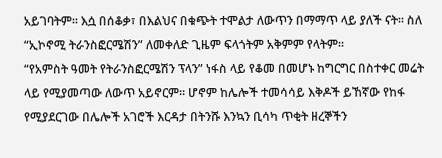አይገባትም። እሷ በሰቆቃ፣ በእልህና በቁጭት ተሞልታ ለውጥን በማማጥ ላይ ያለች ናት። ስለ “ኢኮኖሚ ትራንስፎርሜሽን” ለመቀለድ ጊዜም ፍላጎትም አቅምም የላትም።
“የአምስት ዓመት የትራንስፎርሜሽን ፕላን” ነፋስ ላይ የቆመ በመሆኑ ከግርግር በስተቀር መሬት ላይ የሚያመጣው ለውጥ አይኖርም። ሆኖም ከሌሎች ተመሳሳይ እቅዶች ይኸኛው የከፋ የሚያደርገው በሌሎች አገሮች እርዳታ በትንሹ እንኳን ቢሳካ ጥቂት ዘረኞችን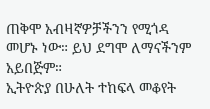ጠቅሞ አብዛኛዎቻችንን የሚጎዳ መሆኑ ነው። ይህ ደግሞ ለማናችንም አይበጅም።
ኢትዮጵያ በሁለት ተከፍላ መቆየት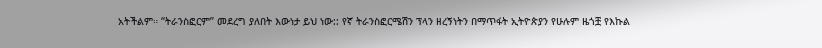አትችልም። “ትራንስፎርም” መደረግ ያለበት እውነታ ይህ ነው:: የኛ ትራንስፎርሜሽን ፕላን ዘረኝነትን በማጥፋት ኢትዮጵያን የሁሉም ዜጎቿ የእኩል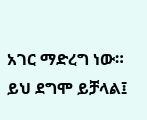አገር ማድረግ ነው። ይህ ደግሞ ይቻላል፤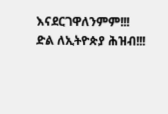እናደርገዋለንምም!!!
ድል ለኢትዮጵያ ሕዝብ!!!